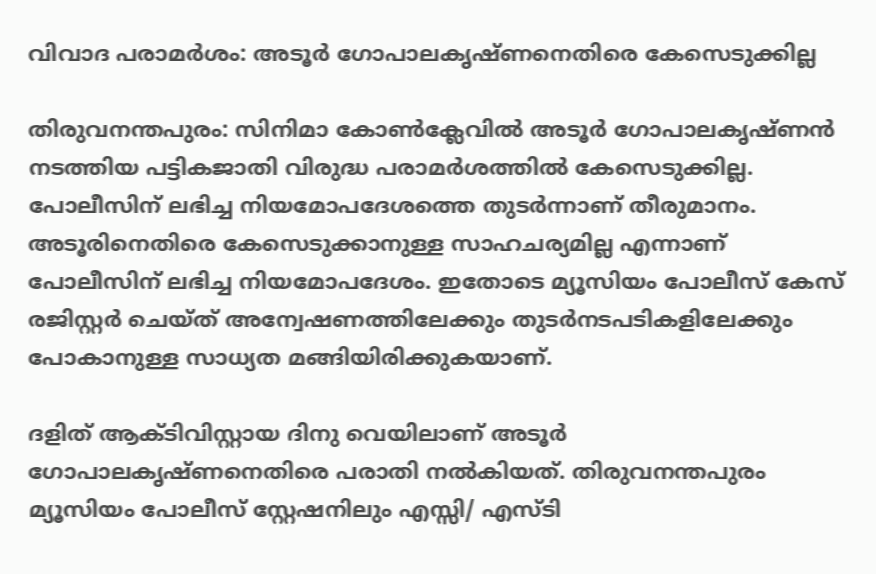വിവാദ പരാമര്‍ശം: അടൂർ ഗോപാലകൃഷ്ണനെതിരെ കേസെടുക്കില്ല

തിരുവനന്തപുരം: സിനിമാ കോണ്‍ക്ലേവില്‍ അടൂര്‍ ഗോപാലകൃഷ്ണന്‍ നടത്തിയ പട്ടികജാതി വിരുദ്ധ പരാമര്‍ശത്തില്‍ കേസെടുക്കില്ല. പോലീസിന് ലഭിച്ച നിയമോപദേശത്തെ തുടര്‍ന്നാണ് തീരുമാനം. അടൂരിനെതിരെ കേസെടുക്കാനുള്ള സാഹചര്യമില്ല എന്നാണ് പോലീസിന് ലഭിച്ച നിയമോപദേശം. ഇതോടെ മ്യൂസിയം പോലീസ് കേസ് രജിസ്റ്റര്‍ ചെയ്ത് അന്വേഷണത്തിലേക്കും തുടര്‍നടപടികളിലേക്കും പോകാനുള്ള സാധ്യത മങ്ങിയിരിക്കുകയാണ്.

ദളിത് ആക്ടിവിസ്റ്റായ ദിനു വെയിലാണ് അടൂര്‍ ഗോപാലകൃഷ്ണനെതിരെ പരാതി നല്‍കിയത്. തിരുവനന്തപുരം മ്യൂസിയം പോലീസ് സ്റ്റേഷനിലും എസ്സി/ എസ്ടി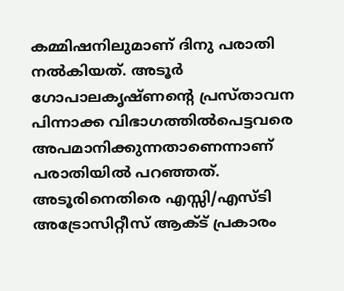കമ്മിഷനിലുമാണ് ദിനു പരാതി നല്‍കിയത്. അടൂര്‍ ഗോപാലകൃഷ്ണന്റെ പ്രസ്താവന പിന്നാക്ക വിഭാഗത്തില്‍പെട്ടവരെ അപമാനിക്കുന്നതാണെന്നാണ് പരാതിയില്‍ പറഞ്ഞത്. അടൂരിനെതിരെ എസ്സി/എസ്ടി അട്രോസിറ്റീസ് ആക്ട് പ്രകാരം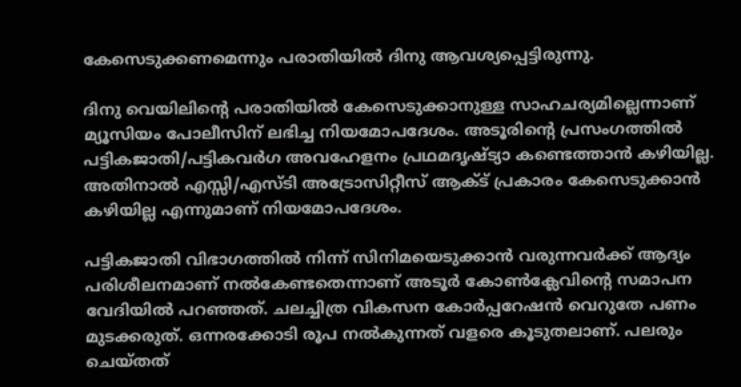കേസെടുക്കണമെന്നും പരാതിയില്‍ ദിനു ആവശ്യപ്പെട്ടിരുന്നു.

ദിനു വെയിലിന്റെ പരാതിയില്‍ കേസെടുക്കാനുള്ള സാഹചര്യമില്ലെന്നാണ് മ്യൂസിയം പോലീസിന് ലഭിച്ച നിയമോപദേശം. അടൂരിന്റെ പ്രസംഗത്തില്‍ പട്ടികജാതി/പട്ടികവര്‍ഗ അവഹേളനം പ്രഥമദൃഷ്ട്യാ കണ്ടെത്താന്‍ കഴിയില്ല. അതിനാല്‍ എസ്സി/എസ്ടി അട്രോസിറ്റീസ് ആക്ട് പ്രകാരം കേസെടുക്കാന്‍ കഴിയില്ല എന്നുമാണ് നിയമോപദേശം.

പട്ടികജാതി വിഭാഗത്തില്‍ നിന്ന് സിനിമയെടുക്കാന്‍ വരുന്നവര്‍ക്ക് ആദ്യം പരിശീലനമാണ് നല്‍കേണ്ടതെന്നാണ് അടൂര്‍ കോണ്‍ക്ലേവിന്റെ സമാപന വേദിയില്‍ പറഞ്ഞത്. ചലച്ചിത്ര വികസന കോര്‍പ്പറേഷന്‍ വെറുതേ പണം മുടക്കരുത്. ഒന്നരക്കോടി രൂപ നല്‍കുന്നത് വളരെ കൂടുതലാണ്. പലരും ചെയ്തത്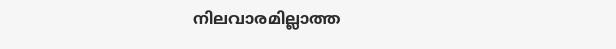നിലവാരമില്ലാത്ത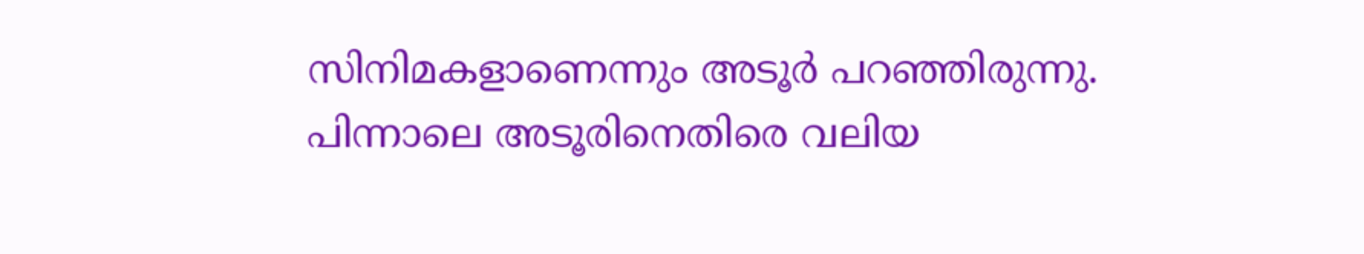സിനിമകളാണെന്നും അടൂര്‍ പറഞ്ഞിരുന്നു. പിന്നാലെ അടൂരിനെതിരെ വലിയ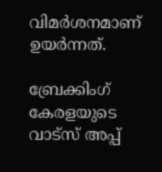വിമര്‍ശനമാണ് ഉയര്‍ന്നത്.

ബ്രേക്കിംഗ് കേരളയുടെ വാട്സ് അപ്പ്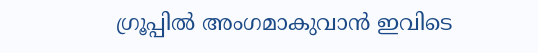ഗ്രൂപ്പിൽ അംഗമാകുവാൻ ഇവിടെ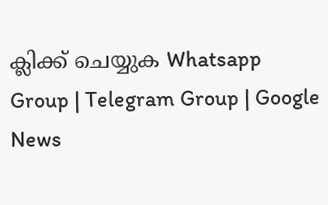ക്ലിക്ക് ചെയ്യുക Whatsapp Group | Telegram Group | Google News